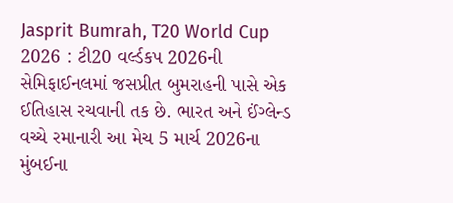Jasprit Bumrah, T20 World Cup 2026 : ટી20 વર્લ્ડકપ 2026ની સેમિફાઈનલમાં જસપ્રીત બુમરાહની પાસે એક ઈતિહાસ રચવાની તક છે. ભારત અને ઈંગ્લેન્ડ વચ્ચે રમાનારી આ મેચ 5 માર્ચ 2026ના મુંબઈના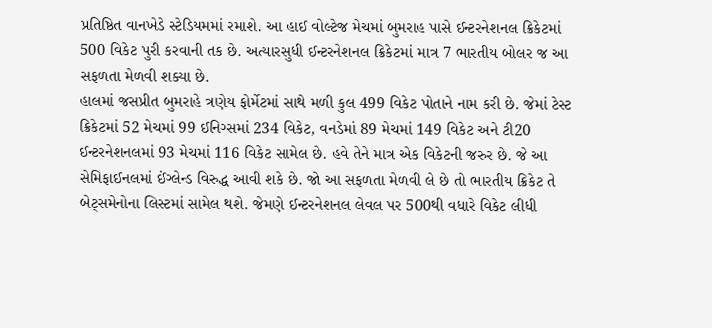પ્રતિષ્ઠિત વાનખેડે સ્ટેડિયમમાં રમાશે. આ હાઈ વોલ્ટેજ મેચમાં બુમરાહ પાસે ઈન્ટરનેશનલ ક્રિકેટમાં 500 વિકેટ પુરી કરવાની તક છે. અત્યારસુધી ઈન્ટરનેશનલ ક્રિકેટમાં માત્ર 7 ભારતીય બોલર જ આ સફળતા મેળવી શક્યા છે.
હાલમાં જસપ્રીત બુમરાહે ત્રણેય ફોર્મેટમાં સાથે મળી કુલ 499 વિકેટ પોતાને નામ કરી છે. જેમાં ટેસ્ટ ક્રિકેટમાં 52 મેચમાં 99 ઈનિગ્સમાં 234 વિકેટ, વનડેમાં 89 મેચમાં 149 વિકેટ અને ટી20 ઈન્ટરનેશનલમાં 93 મેચમાં 116 વિકેટ સામેલ છે. હવે તેને માત્ર એક વિકેટની જરુર છે. જે આ સેમિફાઈનલમાં ઈંગ્લેન્ડ વિરુદ્ધ આવી શકે છે. જો આ સફળતા મેળવી લે છે તો ભારતીય ક્રિકેટ તે બેટ્સમેનોના લિસ્ટમાં સામેલ થશે. જેમણે ઈન્ટરનેશનલ લેવલ પર 500થી વધારે વિકેટ લીધી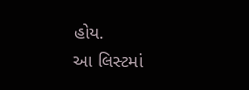હોય.
આ લિસ્ટમાં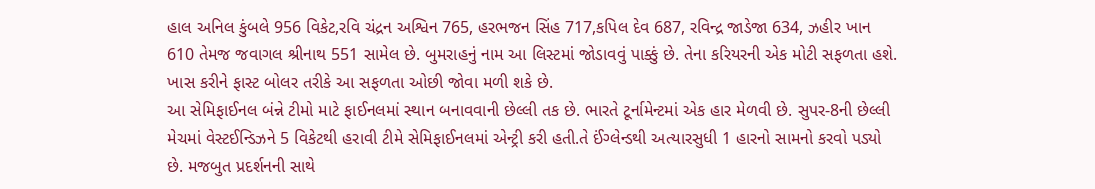હાલ અનિલ કુંબલે 956 વિકેટ,રવિ ચંદ્રન અશ્વિન 765, હરભજન સિંહ 717,કપિલ દેવ 687, રવિન્દ્ર જાડેજા 634, ઝહીર ખાન 610 તેમજ જવાગલ શ્રીનાથ 551 સામેલ છે. બુમરાહનું નામ આ લિસ્ટમાં જોડાવવું પાક્કું છે. તેના કરિયરની એક મોટી સફળતા હશે. ખાસ કરીને ફાસ્ટ બોલર તરીકે આ સફળતા ઓછી જોવા મળી શકે છે.
આ સેમિફાઈનલ બંન્ને ટીમો માટે ફાઈનલમાં સ્થાન બનાવવાની છેલ્લી તક છે. ભારતે ટૂર્નામેન્ટમાં એક હાર મેળવી છે. સુપર-8ની છેલ્લી મેચમાં વેસ્ટઈન્ડિઝને 5 વિકેટથી હરાવી ટીમે સેમિફાઈનલમાં એન્ટ્રી કરી હતી.તે ઈંગ્લેન્ડથી અત્યારસુધી 1 હારનો સામનો કરવો પડ્યો છે. મજબુત પ્રદર્શનની સાથે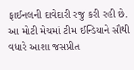ફાઈનલની દાવેદારી રજુ કરી રહી છે. આ મોટી મેચમાં ટીમ ઈન્ડિયાને સૌથી વધારે આશા જસપ્રીત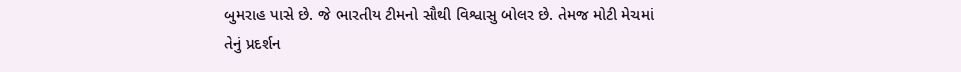બુમરાહ પાસે છે. જે ભારતીય ટીમનો સૌથી વિશ્વાસુ બોલર છે. તેમજ મોટી મેચમાં તેનું પ્રદર્શન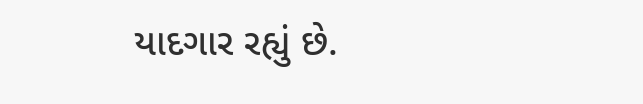યાદગાર રહ્યું છે.